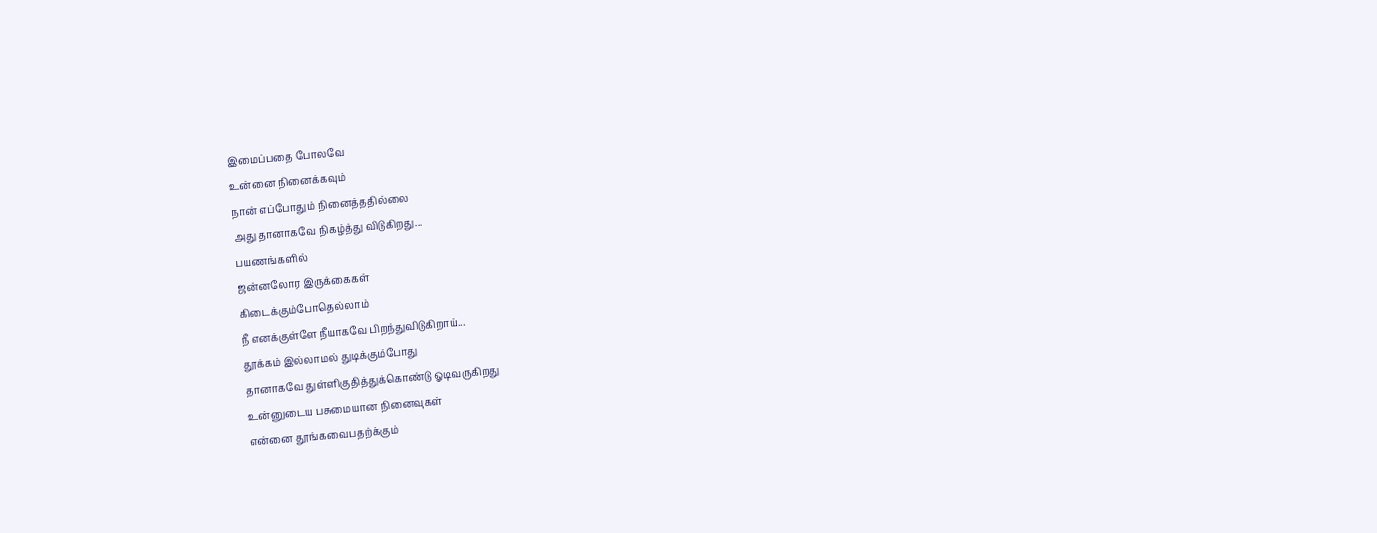இமைப்பதை போலவே
உன்னை நினைக்கவும்
நான் எப்போதும் நினைத்ததில்லை
அது தானாகவே நிகழ்த்து விடுகிறது...
பயணங்களில்
ஜன்னலோர இருக்கைகள்
கிடைக்கும்போதெல்லாம்
நீ எனக்குள்ளே நீயாகவே பிறந்துவிடுகிறாய்...
தூக்கம் இல்லாமல் துடிக்கும்போது
தானாகவே துள்ளிகுதித்துக்கொண்டு ஓடிவருகிறது
உன்னுடைய பசுமையான நினைவுகள்
என்னை தூங்கவைபதற்க்கும்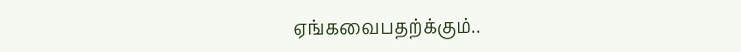ஏங்கவைபதற்க்கும்..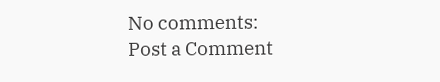No comments:
Post a Comment